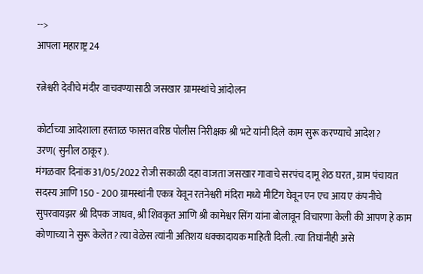-->
आपला महाराष्ट्र 24

रत्नेश्वरी देवीचे मंदीर वाचवण्यासाठी जसखार ग्रामस्थांचे आंदोलन

कोर्टाच्या आदेशाला हरताळ फासत वरिष्ठ पोलीस निरीक्षक श्री भटे यांनी दिले काम सुरू करण्याचे आदेश?
उरण( सुनील ठाकूर).
मंगळवार दिनांक 31/05/2022 रोजी सकाळी दहा वाजता जसखार गावाचे सरपंच दामू शेठ घरत , ग्राम पंचायत सदस्य आणि 150 - 200 ग्रामस्थांनी एकत्र येवून रतनेश्वरी मंदिरा मध्ये मीटिंग घेवून एन एच आय ए कंपनीचे सुपरवायझर श्री दिपक जाधव, श्री शिवकृत आणि श्री कामेश्वर सिंग यांना बोलावून विचारणा केली की आपण हे काम कोणाच्या ने सुरू केलेत? त्या वेळेस त्यांनी अतिशय धक्कादायक माहिती दिली. त्या तिघांनीही असे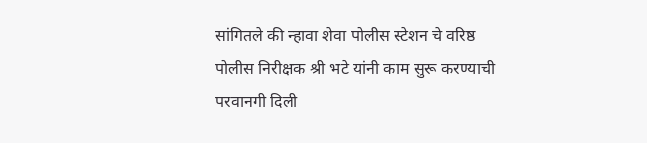सांगितले की न्हावा शेवा पोलीस स्टेशन चे वरिष्ठ पोलीस निरीक्षक श्री भटे यांनी काम सुरू करण्याची परवानगी दिली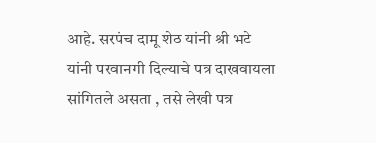आहे. सरपंच दामू शेठ यांनी श्री भटे यांनी परवानगी दिल्याचे पत्र दाखवायला सांगितले असता , तसे लेखी पत्र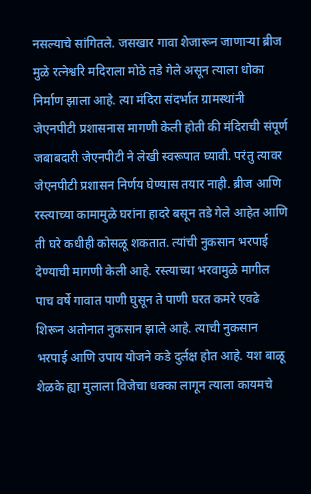नसल्याचे सांगितले. जसखार गावा शेजारून जाणाऱ्या ब्रीज मुळे रत्नेश्वरि मदिराला मोठे तडे गेले असून त्याला धोका निर्माण झाला आहे. त्या मंदिरा संदर्भात ग्रामस्थांनी जेएनपीटी प्रशासनास मागणी केली होती की मंदिराची संपूर्ण जबाबदारी जेएनपीटी ने लेखी स्वरूपात घ्यावी. परंतु त्यावर जेएनपीटी प्रशासन निर्णय घेण्यास तयार नाही. ब्रीज आणि रस्त्याच्या कामामुळे घरांना हादरे बसून तडे गेले आहेत आणि ती घरे कधीही कोसळू शकतात. त्यांची नुकसान भरपाई देण्याची मागणी केली आहे. रस्त्याच्या भरवामुळे मागील पाच वर्षे गावात पाणी घुसून ते पाणी घरत कमरे एवढे शिरून अतोनात नुकसान झाले आहे. त्याची नुकसान भरपाई आणि उपाय योजने कडे दुर्लक्ष होत आहे. यश बाळू शेळके ह्या मुलाला विजेचा धक्का लागून त्याला कायमचे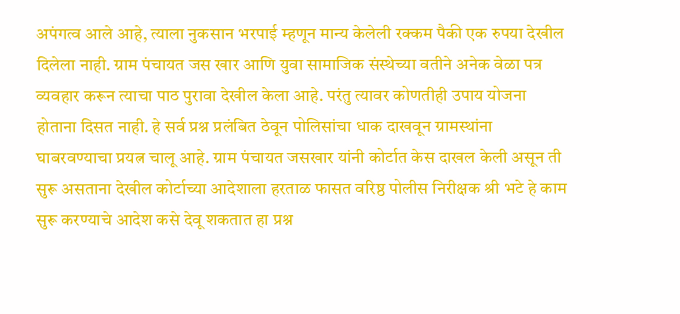अपंगत्व आले आहे, त्याला नुकसान भरपाई म्हणून मान्य केलेली रक्कम पैकी एक रुपया देखील दिलेला नाही. ग्राम पंचायत जस खार आणि युवा सामाजिक संस्थेच्या वतीने अनेक वेळा पत्र व्यवहार करून त्याचा पाठ पुरावा देखील केला आहे. परंतु त्यावर कोणतीही उपाय योजना होताना दिसत नाही. हे सर्व प्रश्न प्रलंबित ठेवून पोलिसांचा धाक दाखवून ग्रामस्थांना घाबरवण्याचा प्रयत्न चालू आहे. ग्राम पंचायत जसखार यांनी कोर्टात केस दाखल केली असून ती सुरू असताना देखील कोर्टाच्या आदेशाला हरताळ फासत वरिष्ठ पोलीस निरीक्षक श्री भटे हे काम सुरू करण्याचे आदेश कसे देवू शकतात हा प्रश्न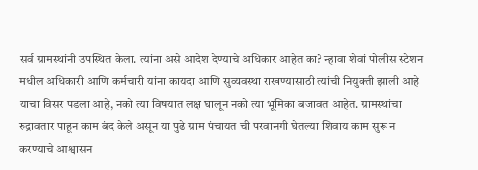सर्व ग्रामस्थांनी उपस्थित केला. त्यांना असे आदेश देण्याचे अधिकार आहेत का? न्हावा शेवां पोलीस स्टेशन मधील अधिकारी आणि कर्मचारी यांना कायदा आणि सुव्यवस्था राखण्यासाठी त्यांची नियुक्ती झाली आहे याचा विसर पडला आहे, नको त्या विषयात लक्ष घालून नको त्या भूमिका बजावत आहेत. ग्रामस्थांचा रुद्रावतार पाहून काम बंद केले असून या पुढे ग्राम पंचायत ची परवानगी घेतल्या शिवाय काम सुरू न करण्याचे आश्वासन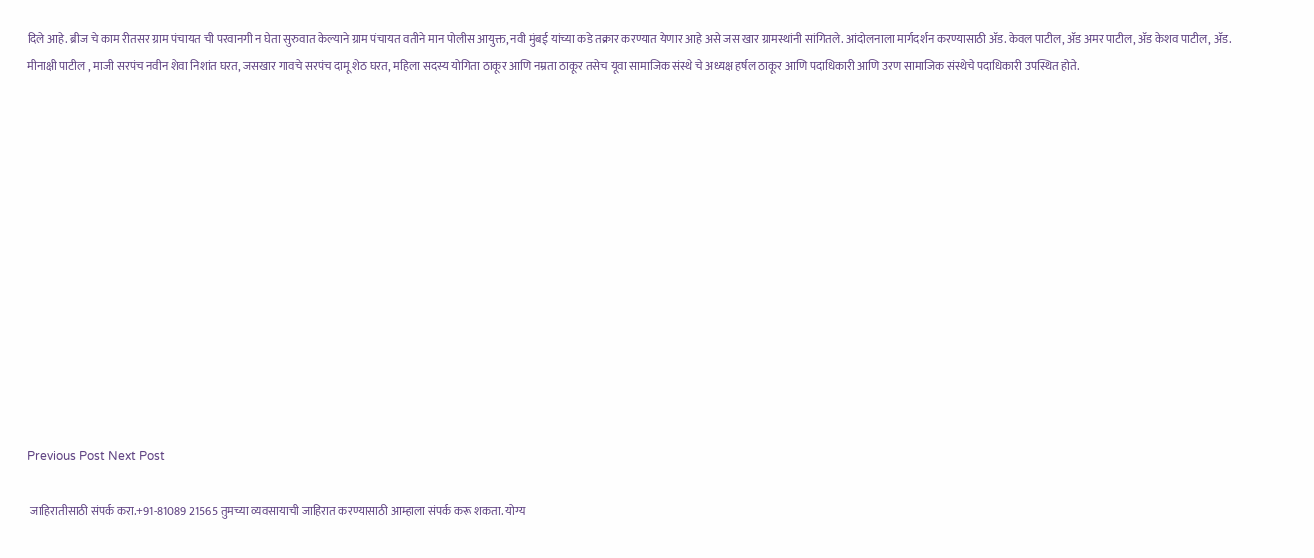दिले आहे. ब्रीज चे काम रीतसर ग्राम पंचायत ची परवानगी न घेता सुरुवात केल्याने ग्राम पंचायत वतीने मान पोलीस आयुक्त, नवी मुंबई यांच्या कडे तक्रार करण्यात येणार आहे असे जस खार ग्रामस्थांनी सांगितले. आंदोलनाला मार्गदर्शन करण्यासाठी ॲड. केवल पाटील, ॲड अमर पाटील, ॲड केशव पाटील, ॲड. मीनाक्षी पाटील , माजी सरपंच नवीन शेवा निशांत घरत, जसखार गावचे सरपंच दामू शेठ घरत, महिला सदस्य योगिता ठाकूर आणि नम्रता ठाकूर तसेच यूवा सामाजिक संस्थे चे अध्यक्ष हर्षल ठाकूर आणि पदाधिकारी आणि उरण सामाजिक संस्थेचे पदाधिकारी उपस्थित होते.













Previous Post Next Post

 जाहिरातीसाठी संपर्क करा.+91-81089 21565 तुमच्या व्यवसायाची जाहिरात करण्यासाठी आम्हाला संपर्क करू शकता. योग्य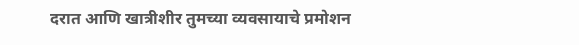दरात आणि खात्रीशीर तुमच्या व्यवसायाचे प्रमोशन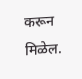करून मिळेल.